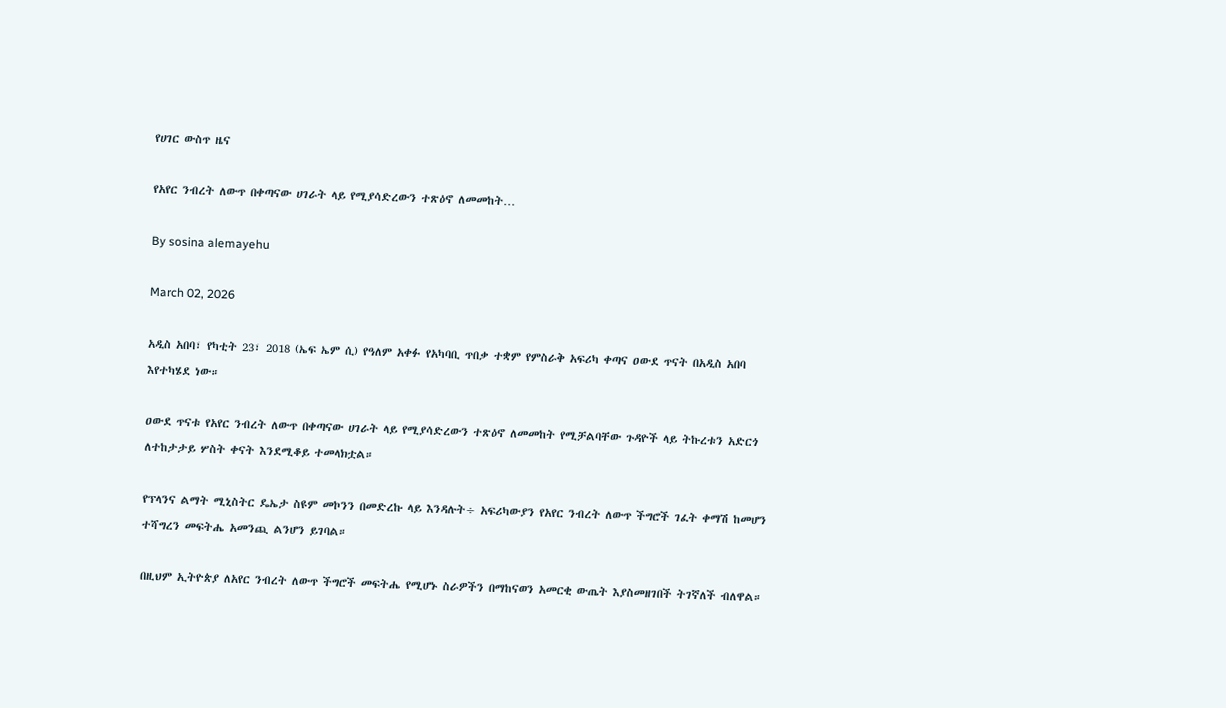የሀገር ውስጥ ዜና

የአየር ንብረት ለውጥ በቀጣናው ሀገራት ላይ የሚያሳድረውን ተጽዕኖ ለመመከት…

By sosina alemayehu

March 02, 2026

አዲስ አበባ፣ የካቲት 23፣ 2018 (ኤፍ ኤም ሲ) የዓለም አቀፉ የአካባቢ ጥበቃ ተቋም የምስራቅ አፍሪካ ቀጣና ዐውደ ጥናት በአዲስ አበባ እየተካሄደ ነው።

ዐውደ ጥናቱ የአየር ንብረት ለውጥ በቀጣናው ሀገራት ላይ የሚያሳድረውን ተጽዕኖ ለመመከት የሚቻልባቸው ጉዳዮች ላይ ትኩረቱን አድርጎ ለተከታታይ ሦስት ቀናት እንደሚቆይ ተመላክቷል።

የፕላንና ልማት ሚኒስትር ዴኤታ ስዩም መኮንን በመድረኩ ላይ እንዳሉት÷ አፍሪካውያን የአየር ንብረት ለውጥ ችግሮች ገፈት ቀማሽ ከመሆን ተሻግረን መፍትሔ አመንጪ ልንሆን ይገባል።

በዚህም ኢትዮጵያ ለአየር ንብረት ለውጥ ችግሮች መፍትሔ የሚሆኑ ስራዎችን በማከናወን አመርቂ ውጤት እያስመዘገበች ትገኛለች ብለዋል።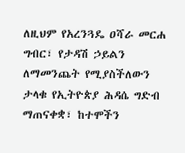ለዚህም የአረንጓዴ ዐሻራ መርሐ ግብር፣ የታዳሽ ኃይልን ለማመንጨት የሚያስችለውን ታላቁ የኢትዮጵያ ሕዳሴ ግድብ ማጠናቀቋ፣ ከተሞችን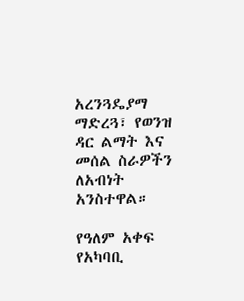አረንጓዴያማ ማድረጓ፣ የወንዝ ዳር ልማት እና መሰል ስራዎችን ለአብነት አንስተዋል።

የዓለም አቀፍ የአካባቢ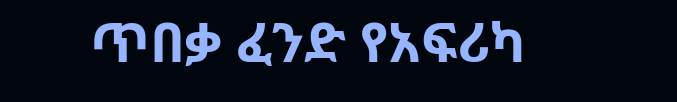ጥበቃ ፈንድ የአፍሪካ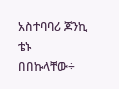አስተባባሪ ጆንኪ ቴኑ በበኩላቸው÷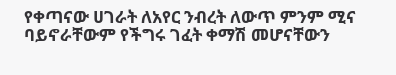የቀጣናው ሀገራት ለአየር ንብረት ለውጥ ምንም ሚና ባይኖራቸውም የችግሩ ገፈት ቀማሽ መሆናቸውን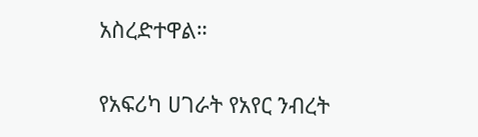አስረድተዋል።

የአፍሪካ ሀገራት የአየር ንብረት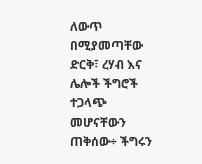ለውጥ በሚያመጣቸው ድርቅ፣ ረሃብ እና ሌሎች ችግሮች ተጋላጭ መሆናቸውን ጠቅሰው÷ ችግሩን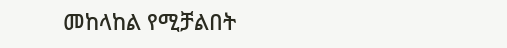መከላከል የሚቻልበት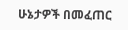ሁኔታዎች በመፈጠር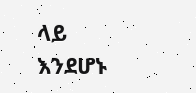ላይ እንደሆኑ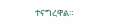ተናግረዋል።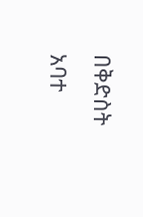በቅድስት አባተ